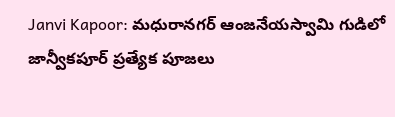Janvi Kapoor: మధురానగర్ ఆంజనేయస్వామి గుడిలో జాన్వీకపూర్ ప్రత్యేక పూజలు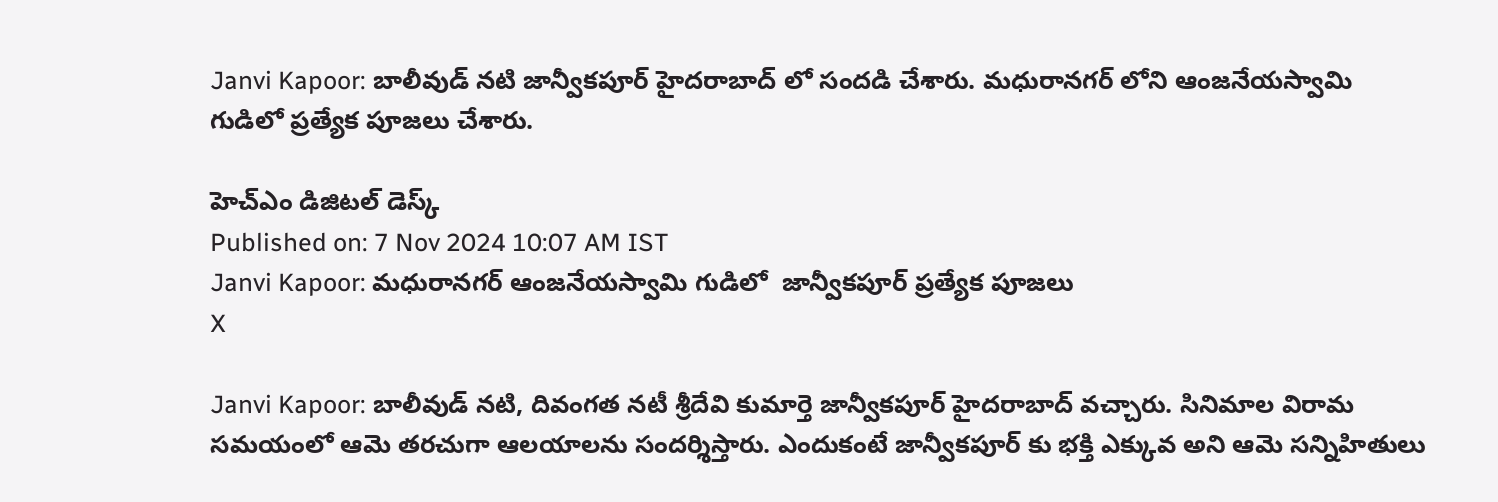Janvi Kapoor: బాలీవుడ్ నటి జాన్వీకపూర్ హైదరాబాద్ లో సందడి చేశారు. మధురానగర్ లోని ఆంజనేయస్వామి గుడిలో ప్రత్యేక పూజలు చేశారు.

హెచ్ఎం డిజిటల్ డెస్క్
Published on: 7 Nov 2024 10:07 AM IST
Janvi Kapoor: మధురానగర్ ఆంజనేయస్వామి గుడిలో  జాన్వీకపూర్ ప్రత్యేక పూజలు
X

Janvi Kapoor: బాలీవుడ్ నటి, దివంగత నటీ శ్రీదేవి కుమార్తె జాన్వీకపూర్ హైదరాబాద్ వచ్చారు. సినిమాల విరామ సమయంలో ఆమె తరచుగా ఆలయాలను సందర్శిస్తారు. ఎందుకంటే జాన్వీకపూర్ కు భక్తి ఎక్కువ అని ఆమె సన్నిహితులు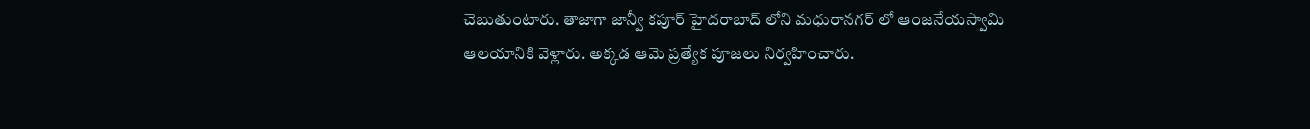చెబుతుంటారు. తాజాగా జాన్వీ కపూర్ హైదరాబాద్ లోని మధురానగర్ లో ఆంజనేయస్వామి ఆలయానికి వెళ్లారు. అక్కడ ఆమె ప్రత్యేక పూజలు నిర్వహించారు.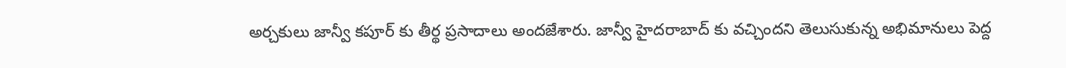అర్చకులు జాన్వీ కపూర్ కు తీర్థ ప్రసాదాలు అందజేశారు. జాన్వీ హైదరాబాద్ కు వచ్చిందని తెలుసుకున్న అభిమానులు పెద్ద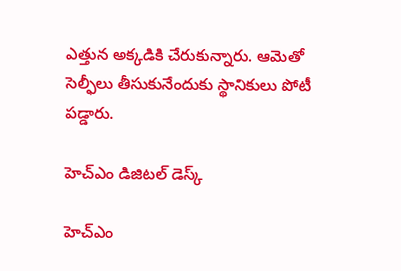ఎత్తున అక్కడికి చేరుకున్నారు. ఆమెతో సెల్ఫీలు తీసుకునేందుకు స్థానికులు పోటీ పడ్డారు.

హెచ్ఎం డిజిటల్ డెస్క్

హెచ్ఎం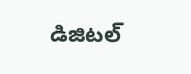డిజిటల్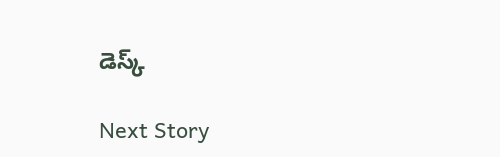డెస్క్

Next Story